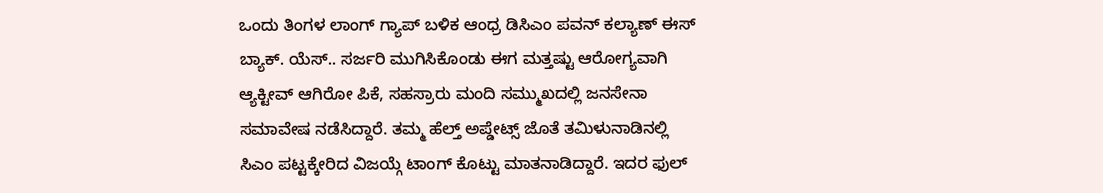ಒಂದು ತಿಂಗಳ ಲಾಂಗ್ ಗ್ಯಾಪ್ ಬಳಿಕ ಆಂಧ್ರ ಡಿಸಿಎಂ ಪವನ್ ಕಲ್ಯಾಣ್ ಈಸ್ ಬ್ಯಾಕ್. ಯೆಸ್.. ಸರ್ಜರಿ ಮುಗಿಸಿಕೊಂಡು ಈಗ ಮತ್ತಷ್ಟು ಆರೋಗ್ಯವಾಗಿ ಆ್ಯಕ್ಟೀವ್ ಆಗಿರೋ ಪಿಕೆ, ಸಹಸ್ರಾರು ಮಂದಿ ಸಮ್ಮುಖದಲ್ಲಿ ಜನಸೇನಾ ಸಮಾವೇಷ ನಡೆಸಿದ್ದಾರೆ. ತಮ್ಮ ಹೆಲ್ತ್ ಅಪ್ಡೇಟ್ಸ್ ಜೊತೆ ತಮಿಳುನಾಡಿನಲ್ಲಿ ಸಿಎಂ ಪಟ್ಟಕ್ಕೇರಿದ ವಿಜಯ್ಗೆ ಟಾಂಗ್ ಕೊಟ್ಟು ಮಾತನಾಡಿದ್ದಾರೆ. ಇದರ ಫುಲ್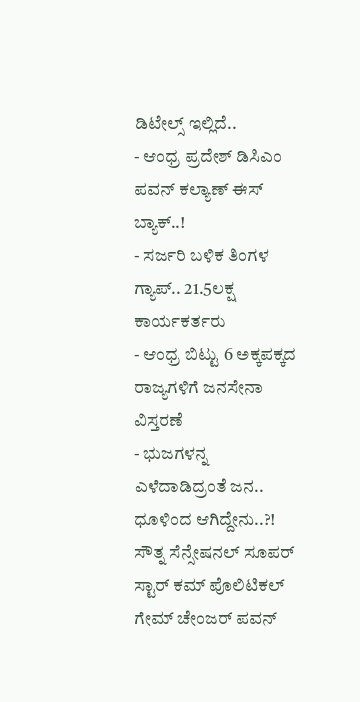ಡಿಟೇಲ್ಸ್ ಇಲ್ಲಿದೆ..
- ಆಂಧ್ರ ಪ್ರದೇಶ್ ಡಿಸಿಎಂ ಪವನ್ ಕಲ್ಯಾಣ್ ಈಸ್ ಬ್ಯಾಕ್..!
- ಸರ್ಜರಿ ಬಳಿಕ ತಿಂಗಳ ಗ್ಯಾಪ್.. 21.5ಲಕ್ಷ ಕಾರ್ಯಕರ್ತರು
- ಆಂಧ್ರ ಬಿಟ್ಟು 6 ಅಕ್ಕಪಕ್ಕದ ರಾಜ್ಯಗಳಿಗೆ ಜನಸೇನಾ ವಿಸ್ತರಣೆ
- ಭುಜಗಳನ್ನ ಎಳೆದಾಡಿದ್ರಂತೆ ಜನ.. ಧೂಳಿಂದ ಆಗಿದ್ದೇನು..?!
ಸೌತ್ನ ಸೆನ್ಸೇಷನಲ್ ಸೂಪರ್ ಸ್ಟಾರ್ ಕಮ್ ಪೊಲಿಟಿಕಲ್ ಗೇಮ್ ಚೇಂಜರ್ ಪವನ್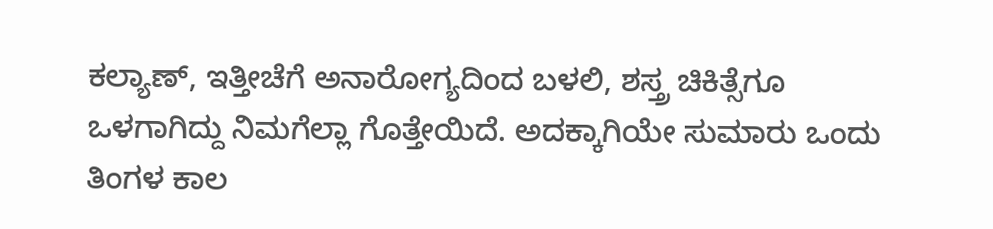ಕಲ್ಯಾಣ್, ಇತ್ತೀಚೆಗೆ ಅನಾರೋಗ್ಯದಿಂದ ಬಳಲಿ, ಶಸ್ತ್ರ ಚಿಕಿತ್ಸೆಗೂ ಒಳಗಾಗಿದ್ದು ನಿಮಗೆಲ್ಲಾ ಗೊತ್ತೇಯಿದೆ. ಅದಕ್ಕಾಗಿಯೇ ಸುಮಾರು ಒಂದು ತಿಂಗಳ ಕಾಲ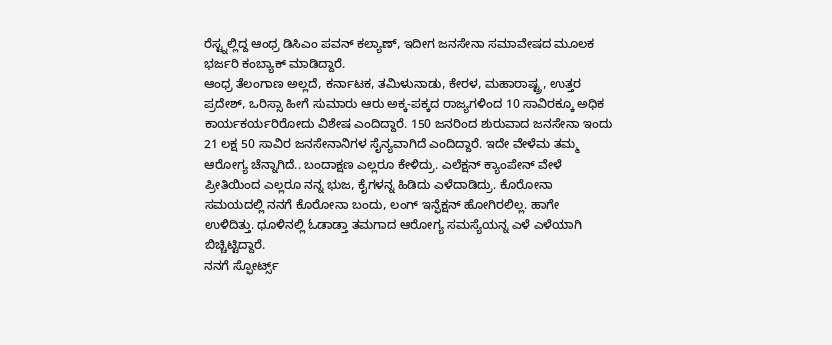ರೆಸ್ಟ್ನಲ್ಲಿದ್ದ ಆಂಧ್ರ ಡಿಸಿಎಂ ಪವನ್ ಕಲ್ಯಾಣ್, ಇದೀಗ ಜನಸೇನಾ ಸಮಾವೇಷದ ಮೂಲಕ ಭರ್ಜರಿ ಕಂಬ್ಯಾಕ್ ಮಾಡಿದ್ದಾರೆ.
ಆಂಧ್ರ ತೆಲಂಗಾಣ ಅಲ್ಲದೆ, ಕರ್ನಾಟಕ, ತಮಿಳುನಾಡು, ಕೇರಳ, ಮಹಾರಾಷ್ಟ್ರ, ಉತ್ತರ ಪ್ರದೇಶ್, ಒರಿಸ್ಸಾ ಹೀಗೆ ಸುಮಾರು ಆರು ಅಕ್ಕ-ಪಕ್ಕದ ರಾಜ್ಯಗಳಿಂದ 10 ಸಾವಿರಕ್ಕೂ ಅಧಿಕ ಕಾರ್ಯಕರ್ಯರಿರೋದು ವಿಶೇಷ ಎಂದಿದ್ದಾರೆ. 150 ಜನರಿಂದ ಶುರುವಾದ ಜನಸೇನಾ ಇಂದು 21 ಲಕ್ಷ 50 ಸಾವಿರ ಜನಸೇನಾನಿಗಳ ಸೈನ್ಯವಾಗಿದೆ ಎಂದಿದ್ದಾರೆ. ಇದೇ ವೇಳೆಮ ತಮ್ಮ ಆರೋಗ್ಯ ಚೆನ್ನಾಗಿದೆ.. ಬಂದಾಕ್ಷಣ ಎಲ್ಲರೂ ಕೇಳಿದ್ರು. ಎಲೆಕ್ಷನ್ ಕ್ಯಾಂಪೇನ್ ವೇಳೆ ಪ್ರೀತಿಯಿಂದ ಎಲ್ಲರೂ ನನ್ನ ಭುಜ, ಕೈಗಳನ್ನ ಹಿಡಿದು ಎಳೆದಾಡಿದ್ರು. ಕೊರೋನಾ ಸಮಯದಲ್ಲಿ ನನಗೆ ಕೊರೋನಾ ಬಂದು, ಲಂಗ್ ಇನ್ಫೆಕ್ಷನ್ ಹೋಗಿರಲಿಲ್ಲ. ಹಾಗೇ ಉಳಿದಿತ್ತು. ಧೂಳಿನಲ್ಲಿ ಓಡಾಡ್ತಾ ತಮಗಾದ ಆರೋಗ್ಯ ಸಮಸ್ಯೆಯನ್ನ ಎಳೆ ಎಳೆಯಾಗಿ ಬಿಚ್ಚಿಟ್ಟಿದ್ದಾರೆ.
ನನಗೆ ಸ್ಫೋರ್ಟ್ಸ್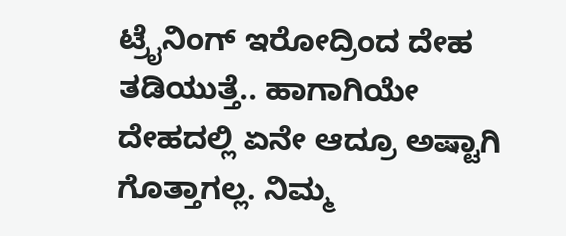ಟ್ರೈನಿಂಗ್ ಇರೋದ್ರಿಂದ ದೇಹ ತಡಿಯುತ್ತೆ.. ಹಾಗಾಗಿಯೇ ದೇಹದಲ್ಲಿ ಏನೇ ಆದ್ರೂ ಅಷ್ಟಾಗಿ ಗೊತ್ತಾಗಲ್ಲ. ನಿಮ್ಮ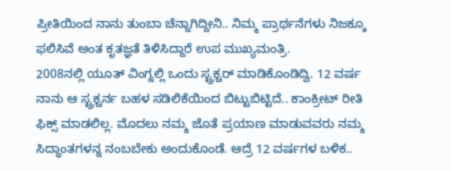ಪ್ರೀತಿಯಿಂದ ನಾನು ತುಂಬಾ ಚೆನ್ನಾಗಿದ್ದೀನಿ.. ನಿಮ್ಮ ಪ್ರಾರ್ಥನೆಗಳು ನಿಜಕ್ಕೂ ಫಲಿಸಿವೆ ಅಂತ ಕೃತಜ್ಞತೆ ತಿಳಿಸಿದ್ದಾರೆ ಉಪ ಮುಖ್ಯಮಂತ್ರಿ.
2008ನಲ್ಲಿ ಯೂತ್ ವಿಂಗ್ನಲ್ಲಿ ಒಂದು ಸ್ಟ್ರಕ್ಚರ್ ಮಾಡಿಕೊಂಡಿದ್ವಿ. 12 ವರ್ಷ ನಾನು ಆ ಸ್ಟ್ರಕ್ಚರ್ನ ಬಹಳ ಸಡಿಲಿಕೆಯಿಂದ ಬಿಟ್ಟುಬಿಟ್ಟಿದೆ.. ಕಾಂಕ್ರೀಟ್ ರೀತಿ ಫಿಕ್ಸ್ ಮಾಡಲಿಲ್ಲ. ಮೊದಲು ನಮ್ಮ ಜೊತೆ ಪ್ರಯಾಣ ಮಾಡುವವರು ನಮ್ಮ ಸಿದ್ಧಾಂತಗಳನ್ನ ನಂಬಬೇಕು ಅಂದುಕೊಂಡೆ. ಆದ್ರೆ 12 ವರ್ಷಗಳ ಬಳಿಕ..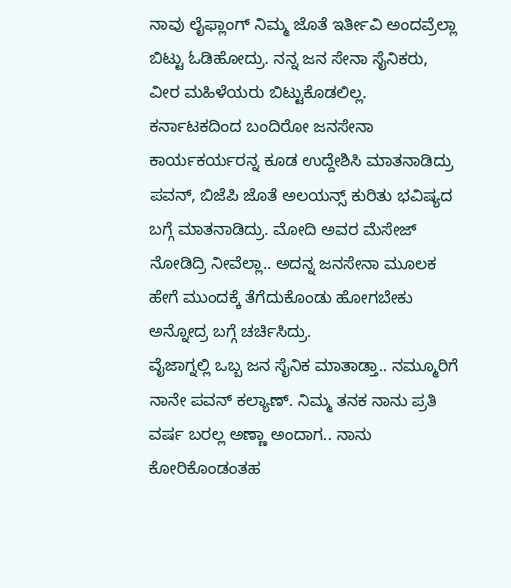ನಾವು ಲೈಫ್ಲಾಂಗ್ ನಿಮ್ಮ ಜೊತೆ ಇರ್ತೀವಿ ಅಂದವ್ರೆಲ್ಲಾ ಬಿಟ್ಟು ಓಡಿಹೋದ್ರು. ನನ್ನ ಜನ ಸೇನಾ ಸೈನಿಕರು, ವೀರ ಮಹಿಳೆಯರು ಬಿಟ್ಟುಕೊಡಲಿಲ್ಲ.
ಕರ್ನಾಟಕದಿಂದ ಬಂದಿರೋ ಜನಸೇನಾ ಕಾರ್ಯಕರ್ಯರನ್ನ ಕೂಡ ಉದ್ದೇಶಿಸಿ ಮಾತನಾಡಿದ್ರು ಪವನ್, ಬಿಜೆಪಿ ಜೊತೆ ಅಲಯನ್ಸ್ ಕುರಿತು ಭವಿಷ್ಯದ ಬಗ್ಗೆ ಮಾತನಾಡಿದ್ರು. ಮೋದಿ ಅವರ ಮೆಸೇಜ್ ನೋಡಿದ್ರಿ ನೀವೆಲ್ಲಾ.. ಅದನ್ನ ಜನಸೇನಾ ಮೂಲಕ ಹೇಗೆ ಮುಂದಕ್ಕೆ ತೆಗೆದುಕೊಂಡು ಹೋಗಬೇಕು ಅನ್ನೋದ್ರ ಬಗ್ಗೆ ಚರ್ಚಿಸಿದ್ರು.
ವೈಜಾಗ್ನಲ್ಲಿ ಒಬ್ಬ ಜನ ಸೈನಿಕ ಮಾತಾಡ್ತಾ.. ನಮ್ಮೂರಿಗೆ ನಾನೇ ಪವನ್ ಕಲ್ಯಾಣ್. ನಿಮ್ಮ ತನಕ ನಾನು ಪ್ರತಿ ವರ್ಷ ಬರಲ್ಲ ಅಣ್ಣಾ ಅಂದಾಗ.. ನಾನು ಕೋರಿಕೊಂಡಂತಹ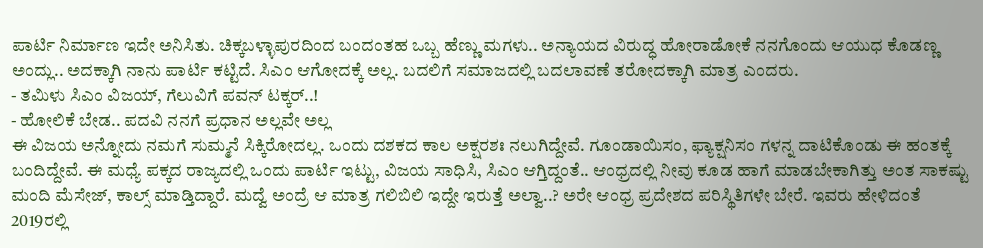ಪಾರ್ಟಿ ನಿರ್ಮಾಣ ಇದೇ ಅನಿಸಿತು. ಚಿಕ್ಕಬಳ್ಳಾಪುರದಿಂದ ಬಂದಂತಹ ಒಬ್ಬ ಹೆಣ್ಣು ಮಗಳು.. ಅನ್ಯಾಯದ ವಿರುದ್ಧ ಹೋರಾಡೋಕೆ ನನಗೊಂದು ಆಯುಧ ಕೊಡಣ್ಣ ಅಂದ್ಲು.. ಅದಕ್ಕಾಗಿ ನಾನು ಪಾರ್ಟಿ ಕಟ್ಟಿದೆ. ಸಿಎಂ ಆಗೋದಕ್ಕೆ ಅಲ್ಲ. ಬದಲಿಗೆ ಸಮಾಜದಲ್ಲಿ ಬದಲಾವಣೆ ತರೋದಕ್ಕಾಗಿ ಮಾತ್ರ ಎಂದರು.
- ತಮಿಳು ಸಿಎಂ ವಿಜಯ್, ಗೆಲುವಿಗೆ ಪವನ್ ಟಕ್ಕರ್..!
- ಹೋಲಿಕೆ ಬೇಡ.. ಪದವಿ ನನಗೆ ಪ್ರಧಾನ ಅಲ್ಲವೇ ಅಲ್ಲ
ಈ ವಿಜಯ ಅನ್ನೋದು ನಮಗೆ ಸುಮ್ಮನೆ ಸಿಕ್ಕಿರೋದಲ್ಲ. ಒಂದು ದಶಕದ ಕಾಲ ಅಕ್ಷರಶಃ ನಲುಗಿದ್ದೇವೆ. ಗೂಂಡಾಯಿಸಂ, ಫ್ಯಾಕ್ಷನಿಸಂ ಗಳನ್ನ ದಾಟಿಕೊಂಡು ಈ ಹಂತಕ್ಕೆ ಬಂದಿದ್ದೇವೆ. ಈ ಮಧ್ಯೆ ಪಕ್ಕದ ರಾಜ್ಯದಲ್ಲಿ ಒಂದು ಪಾರ್ಟಿ ಇಟ್ಟು, ವಿಜಯ ಸಾಧಿಸಿ, ಸಿಎಂ ಆಗ್ತಿದ್ದಂತೆ.. ಆಂಧ್ರದಲ್ಲಿ ನೀವು ಕೂಡ ಹಾಗೆ ಮಾಡಬೇಕಾಗಿತ್ತು ಅಂತ ಸಾಕಷ್ಟು ಮಂದಿ ಮೆಸೇಜ್, ಕಾಲ್ಸ್ ಮಾಡ್ತಿದ್ದಾರೆ. ಮದ್ವೆ ಅಂದ್ರೆ ಆ ಮಾತ್ರ ಗಲಿಬಿಲಿ ಇದ್ದೇ ಇರುತ್ತೆ ಅಲ್ವಾ..? ಅರೇ ಆಂಧ್ರ ಪ್ರದೇಶದ ಪರಿಸ್ಥಿತಿಗಳೇ ಬೇರೆ. ಇವರು ಹೇಳಿದಂತೆ 2019ರಲ್ಲಿ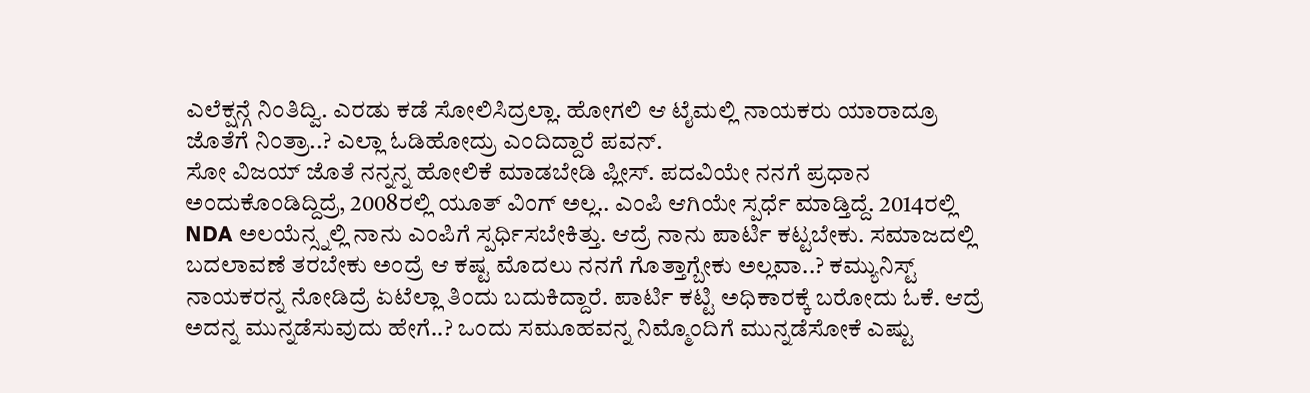ಎಲೆಕ್ಷನ್ಗೆ ನಿಂತಿದ್ವಿ. ಎರಡು ಕಡೆ ಸೋಲಿಸಿದ್ರಲ್ಲಾ. ಹೋಗಲಿ ಆ ಟೈಮಲ್ಲಿ ನಾಯಕರು ಯಾರಾದ್ರೂ ಜೊತೆಗೆ ನಿಂತ್ರಾ..? ಎಲ್ಲಾ ಓಡಿಹೋದ್ರು ಎಂದಿದ್ದಾರೆ ಪವನ್.
ಸೋ ವಿಜಯ್ ಜೊತೆ ನನ್ನನ್ನ ಹೋಲಿಕೆ ಮಾಡಬೇಡಿ ಪ್ಲೀಸ್. ಪದವಿಯೇ ನನಗೆ ಪ್ರಧಾನ ಅಂದುಕೊಂಡಿದ್ದಿದ್ರೆ, 2008ರಲ್ಲಿ ಯೂತ್ ವಿಂಗ್ ಅಲ್ಲ.. ಎಂಪಿ ಆಗಿಯೇ ಸ್ಪರ್ಧೆ ಮಾಡ್ತಿದ್ದೆ. 2014ರಲ್ಲಿ NDA ಅಲಯೆನ್ಸ್ನಲ್ಲಿ ನಾನು ಎಂಪಿಗೆ ಸ್ಪರ್ಧಿಸಬೇಕಿತ್ತು. ಆದ್ರೆ ನಾನು ಪಾರ್ಟಿ ಕಟ್ಟಬೇಕು. ಸಮಾಜದಲ್ಲಿ ಬದಲಾವಣೆ ತರಬೇಕು ಅಂದ್ರೆ ಆ ಕಷ್ಟ ಮೊದಲು ನನಗೆ ಗೊತ್ತಾಗ್ಬೇಕು ಅಲ್ಲವಾ..? ಕಮ್ಯುನಿಸ್ಟ್ ನಾಯಕರನ್ನ ನೋಡಿದ್ರೆ ಏಟೆಲ್ಲಾ ತಿಂದು ಬದುಕಿದ್ದಾರೆ. ಪಾರ್ಟಿ ಕಟ್ಟಿ ಅಧಿಕಾರಕ್ಕೆ ಬರೋದು ಓಕೆ. ಆದ್ರೆ ಅದನ್ನ ಮುನ್ನಡೆಸುವುದು ಹೇಗೆ..? ಒಂದು ಸಮೂಹವನ್ನ ನಿಮ್ಮೊಂದಿಗೆ ಮುನ್ನಡೆಸೋಕೆ ಎಷ್ಟು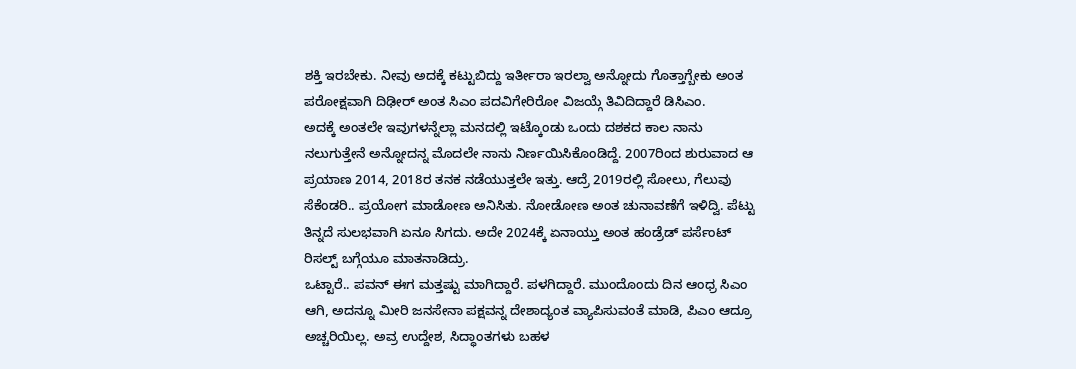ಶಕ್ತಿ ಇರಬೇಕು. ನೀವು ಅದಕ್ಕೆ ಕಟ್ಟುಬಿದ್ದು ಇರ್ತೀರಾ ಇರಲ್ವಾ ಅನ್ನೋದು ಗೊತ್ತಾಗ್ಬೇಕು ಅಂತ ಪರೋಕ್ಷವಾಗಿ ದಿಢೀರ್ ಅಂತ ಸಿಎಂ ಪದವಿಗೇರಿರೋ ವಿಜಯ್ಗೆ ತಿವಿದಿದ್ದಾರೆ ಡಿಸಿಎಂ.
ಅದಕ್ಕೆ ಅಂತಲೇ ಇವುಗಳನ್ನೆಲ್ಲಾ ಮನದಲ್ಲಿ ಇಟ್ಕೊಂಡು ಒಂದು ದಶಕದ ಕಾಲ ನಾನು ನಲುಗುತ್ತೇನೆ ಅನ್ನೋದನ್ನ ಮೊದಲೇ ನಾನು ನಿರ್ಣಯಿಸಿಕೊಂಡಿದ್ದೆ. 2007ರಿಂದ ಶುರುವಾದ ಆ ಪ್ರಯಾಣ 2014, 2018ರ ತನಕ ನಡೆಯುತ್ತಲೇ ಇತ್ತು. ಆದ್ರೆ 2019ರಲ್ಲಿ ಸೋಲು, ಗೆಲುವು ಸೆಕೆಂಡರಿ.. ಪ್ರಯೋಗ ಮಾಡೋಣ ಅನಿಸಿತು. ನೋಡೋಣ ಅಂತ ಚುನಾವಣೆಗೆ ಇಳಿದ್ವಿ. ಪೆಟ್ಟು ತಿನ್ನದೆ ಸುಲಭವಾಗಿ ಏನೂ ಸಿಗದು. ಅದೇ 2024ಕ್ಕೆ ಏನಾಯ್ತು ಅಂತ ಹಂಡ್ರೆಡ್ ಪರ್ಸೆಂಟ್ ರಿಸಲ್ಟ್ ಬಗ್ಗೆಯೂ ಮಾತನಾಡಿದ್ರು.
ಒಟ್ಟಾರೆ.. ಪವನ್ ಈಗ ಮತ್ತಷ್ಟು ಮಾಗಿದ್ದಾರೆ. ಪಳಗಿದ್ದಾರೆ. ಮುಂದೊಂದು ದಿನ ಆಂಧ್ರ ಸಿಎಂ ಆಗಿ, ಅದನ್ನೂ ಮೀರಿ ಜನಸೇನಾ ಪಕ್ಷವನ್ನ ದೇಶಾದ್ಯಂತ ವ್ಯಾಪಿಸುವಂತೆ ಮಾಡಿ, ಪಿಎಂ ಆದ್ರೂ ಅಚ್ಚರಿಯಿಲ್ಲ. ಅವ್ರ ಉದ್ದೇಶ, ಸಿದ್ಧಾಂತಗಳು ಬಹಳ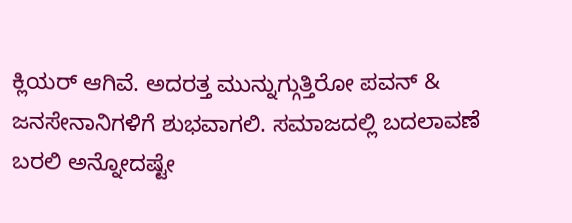ಕ್ಲಿಯರ್ ಆಗಿವೆ. ಅದರತ್ತ ಮುನ್ನುಗ್ಗುತ್ತಿರೋ ಪವನ್ & ಜನಸೇನಾನಿಗಳಿಗೆ ಶುಭವಾಗಲಿ. ಸಮಾಜದಲ್ಲಿ ಬದಲಾವಣೆ ಬರಲಿ ಅನ್ನೋದಷ್ಟೇ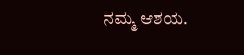ನಮ್ಮ ಆಶಯ.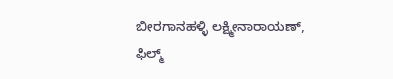ಬೀರಗಾನಹಳ್ಳಿ ಲಕ್ಷ್ಮೀನಾರಾಯಣ್, ಫಿಲ್ಮ್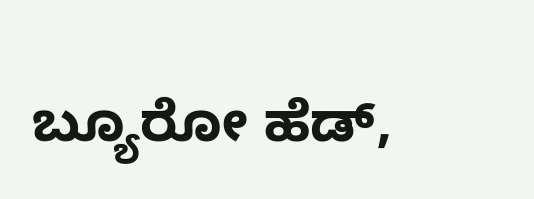ಬ್ಯೂರೋ ಹೆಡ್,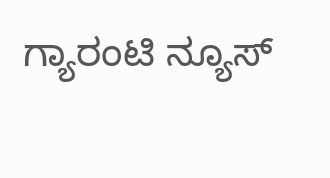ಗ್ಯಾರಂಟಿ ನ್ಯೂಸ್